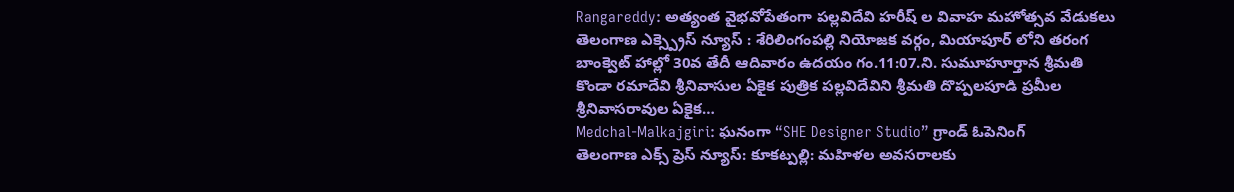Rangareddy: అత్యంత వైభవోపేతంగా పల్లవిదేవి హరీష్ ల వివాహ మహోత్సవ వేడుకలు
తెలంగాణ ఎక్స్ప్రెస్ న్యూస్ : శేరిలింగంపల్లి నియోజక వర్గం, మియాపూర్ లోని తరంగ బాంక్వెట్ హాల్లో 30వ తేదీ ఆదివారం ఉదయం గం.11:07.ని. సుమూహూర్తాన శ్రీమతి కొండా రమాదేవి శ్రీనివాసుల ఏకైక పుత్రిక పల్లవిదేవిని శ్రీమతి దొప్పలపూడి ప్రమీల శ్రీనివాసరావుల ఏకైక…
Medchal-Malkajgiri: ఘనంగా “SHE Designer Studio” గ్రాండ్ ఓపెనింగ్
తెలంగాణ ఎక్స్ ప్రెస్ న్యూస్: కూకట్పల్లి: మహిళల అవసరాలకు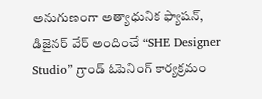అనుగుణంగా అత్యాధునిక ఫ్యాషన్, డిజైనర్ వేర్ అందించే “SHE Designer Studio” గ్రాండ్ ఓపెనింగ్ కార్యక్రమం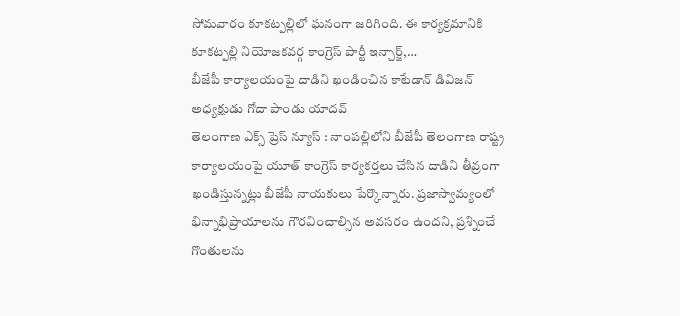సోమవారం కూకట్పల్లిలో ఘనంగా జరిగింది. ఈ కార్యక్రమానికి కూకట్పల్లి నియోజకవర్గ కాంగ్రెస్ పార్టీ ఇన్చార్జ్,…
బీజేపీ కార్యాలయంపై దాడిని ఖండించిన కాటేడాన్ డివిజన్ అధ్యక్షుడు గోదా పాండు యాదవ్
తెలంగాణ ఎక్స్ ప్రెస్ న్యూస్ : నాంపల్లిలోని బీజేపీ తెలంగాణ రాష్ట్ర కార్యాలయంపై యూత్ కాంగ్రెస్ కార్యకర్తలు చేసిన దాడిని తీవ్రంగా ఖండిస్తున్నట్లు బీజేపీ నాయకులు పేర్కొన్నారు. ప్రజాస్వామ్యంలో భిన్నాభిప్రాయాలను గౌరవించాల్సిన అవసరం ఉందని, ప్రశ్నించే గొంతులను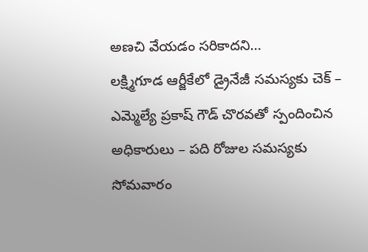అణచి వేయడం సరికాదని…
లక్ష్మిగూడ ఆర్జీకేలో డ్రైనేజీ సమస్యకు చెక్ – ఎమ్మెల్యే ప్రకాష్ గౌడ్ చొరవతో స్పందించిన అధికారులు – పది రోజుల సమస్యకు సోమవారం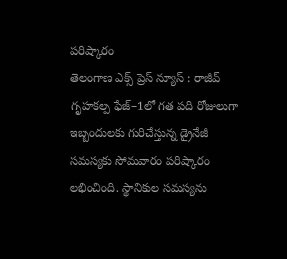పరిష్కారం
తెలంగాణ ఎక్స్ ప్రెస్ న్యూస్ : రాజీవ్ గృహకల్ప ఫేజ్–1లో గత పది రోజులుగా ఇబ్బందులకు గురిచేస్తున్న డ్రైనేజీ సమస్యకు సోమవారం పరిష్కారం లభించింది. స్థానికుల సమస్యను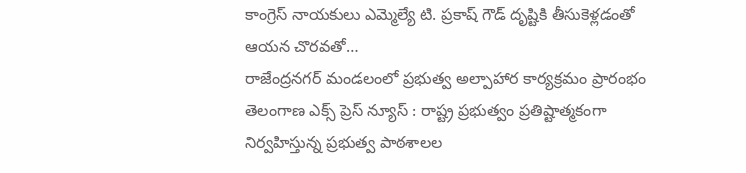కాంగ్రెస్ నాయకులు ఎమ్మెల్యే టి. ప్రకాష్ గౌడ్ దృష్టికి తీసుకెళ్లడంతో ఆయన చొరవతో…
రాజేంద్రనగర్ మండలంలో ప్రభుత్వ అల్పాహార కార్యక్రమం ప్రారంభం
తెలంగాణ ఎక్స్ ప్రెస్ న్యూస్ : రాష్ట్ర ప్రభుత్వం ప్రతిష్టాత్మకంగా నిర్వహిస్తున్న ప్రభుత్వ పాఠశాలల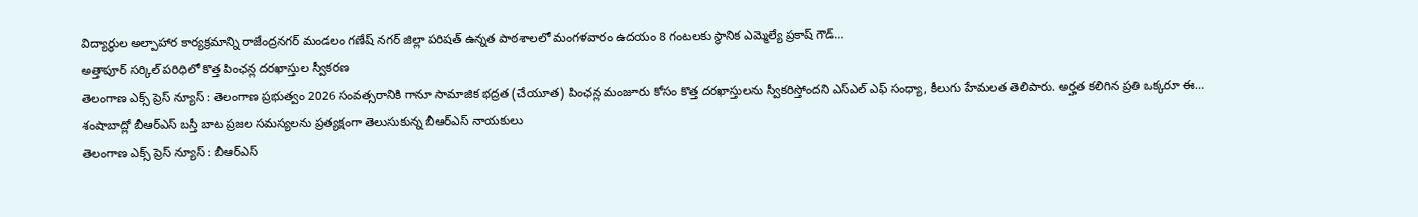విద్యార్థుల అల్పాహార కార్యక్రమాన్ని రాజేంద్రనగర్ మండలం గణేష్ నగర్ జిల్లా పరిషత్ ఉన్నత పాఠశాలలో మంగళవారం ఉదయం 8 గంటలకు స్థానిక ఎమ్మెల్యే ప్రకాష్ గౌడ్…
అత్తాపూర్ సర్కిల్ పరిధిలో కొత్త పింఛన్ల దరఖాస్తుల స్వీకరణ
తెలంగాణ ఎక్స్ ప్రెస్ న్యూస్ : తెలంగాణ ప్రభుత్వం 2026 సంవత్సరానికి గానూ సామాజిక భద్రత (చేయూత) పింఛన్ల మంజూరు కోసం కొత్త దరఖాస్తులను స్వీకరిస్తోందని ఎస్ఎల్ ఎఫ్ సంధ్యా, కీలుగు హేమలత తెలిపారు. అర్హత కలిగిన ప్రతి ఒక్కరూ ఈ…
శంషాబాద్లో బీఆర్ఎస్ బస్తీ బాట ప్రజల సమస్యలను ప్రత్యక్షంగా తెలుసుకున్న బీఆర్ఎస్ నాయకులు
తెలంగాణ ఎక్స్ ప్రెస్ న్యూస్ : బీఆర్ఎస్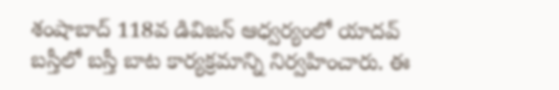శంషాబాద్ 118వ డివిజన్ ఆధ్వర్యంలో యాదవ్ బస్తీలో బస్తీ బాట కార్యక్రమాన్ని నిర్వహించారు. ఈ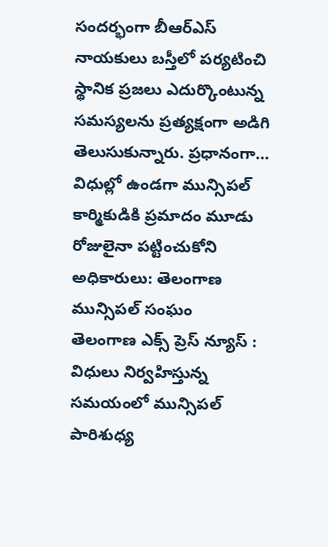సందర్భంగా బీఆర్ఎస్ నాయకులు బస్తీలో పర్యటించి స్థానిక ప్రజలు ఎదుర్కొంటున్న సమస్యలను ప్రత్యక్షంగా అడిగి తెలుసుకున్నారు. ప్రధానంగా…
విధుల్లో ఉండగా మున్సిపల్ కార్మికుడికి ప్రమాదం మూడు రోజులైనా పట్టించుకోని అధికారులు: తెలంగాణ మున్సిపల్ సంఘం
తెలంగాణ ఎక్స్ ప్రెస్ న్యూస్ : విధులు నిర్వహిస్తున్న సమయంలో మున్సిపల్ పారిశుధ్య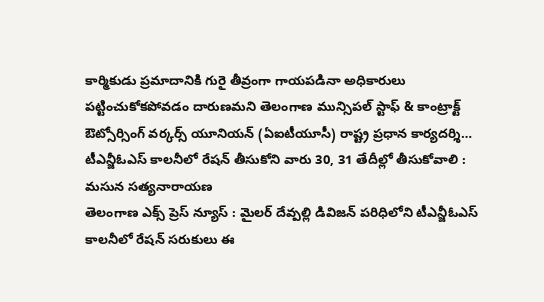కార్మికుడు ప్రమాదానికి గురై తీవ్రంగా గాయపడినా అధికారులు పట్టించుకోకపోవడం దారుణమని తెలంగాణ మున్సిపల్ స్టాఫ్ & కాంట్రాక్ట్ ఔట్సోర్సింగ్ వర్కర్స్ యూనియన్ (ఏఐటీయూసీ) రాష్ట్ర ప్రధాన కార్యదర్శి…
టీఎన్జీఓఎస్ కాలనీలో రేషన్ తీసుకోని వారు 30, 31 తేదీల్లో తీసుకోవాలి : మసున సత్యనారాయణ
తెలంగాణ ఎక్స్ ప్రెస్ న్యూస్ : మైలర్ దేవ్పల్లి డివిజన్ పరిధిలోని టీఎన్జీఓఎస్ కాలనీలో రేషన్ సరుకులు ఈ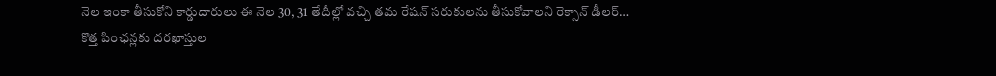నెల ఇంకా తీసుకోని కార్డుదారులు ఈ నెల 30, 31 తేదీల్లో వచ్చి తమ రేషన్ సరుకులను తీసుకోవాలని రెక్సాన్ డీలర్…
కొత్త పింఛన్లకు దరఖాస్తుల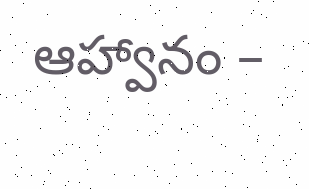ఆహ్వానం –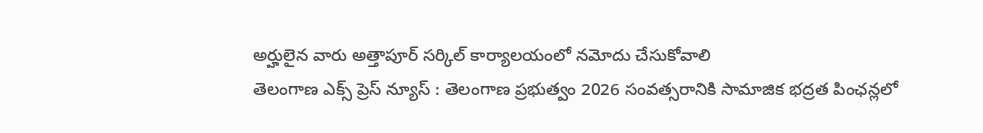అర్హులైన వారు అత్తాపూర్ సర్కిల్ కార్యాలయంలో నమోదు చేసుకోవాలి
తెలంగాణ ఎక్స్ ప్రెస్ న్యూస్ : తెలంగాణ ప్రభుత్వం 2026 సంవత్సరానికి సామాజిక భద్రత పింఛన్లలో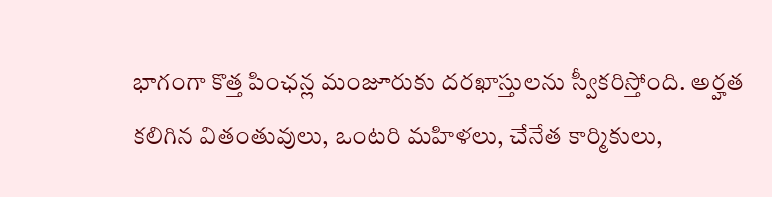భాగంగా కొత్త పింఛన్ల మంజూరుకు దరఖాస్తులను స్వీకరిస్తోంది. అర్హత కలిగిన వితంతువులు, ఒంటరి మహిళలు, చేనేత కార్మికులు,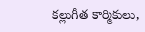కల్లుగీత కార్మికులు,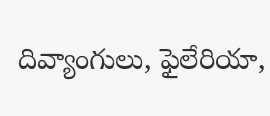దివ్యాంగులు, ఫైలేరియా,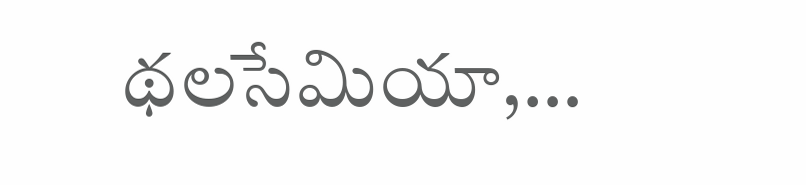థలసేమియా,…